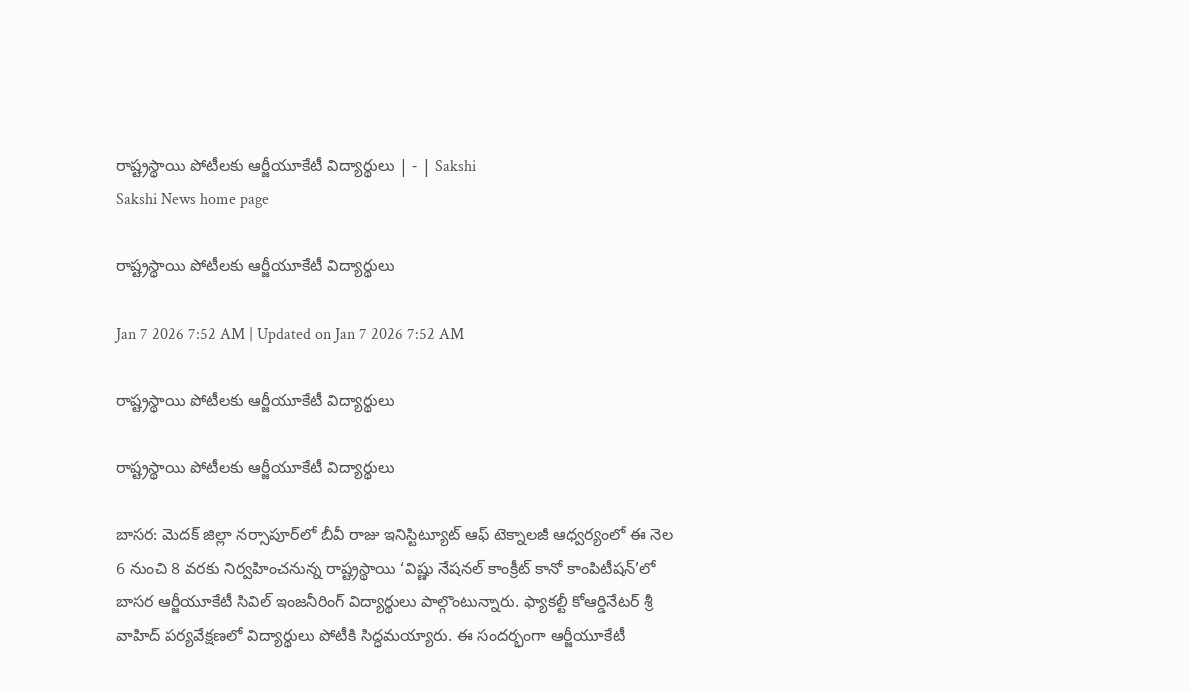రాష్ట్రస్థాయి పోటీలకు ఆర్జీయూకేటీ విద్యార్థులు | - | Sakshi
Sakshi News home page

రాష్ట్రస్థాయి పోటీలకు ఆర్జీయూకేటీ విద్యార్థులు

Jan 7 2026 7:52 AM | Updated on Jan 7 2026 7:52 AM

రాష్ట్రస్థాయి పోటీలకు ఆర్జీయూకేటీ విద్యార్థులు

రాష్ట్రస్థాయి పోటీలకు ఆర్జీయూకేటీ విద్యార్థులు

బాసర: మెదక్‌ జిల్లా నర్సాపూర్‌లో బీవీ రాజు ఇనిస్టిట్యూట్‌ ఆఫ్‌ టెక్నాలజీ ఆధ్వర్యంలో ఈ నెల 6 నుంచి 8 వరకు నిర్వహించనున్న రాష్ట్రస్థాయి ‘విష్ణు నేషనల్‌ కాంక్రీట్‌ కానో కాంపిటీషన్‌’లో బాసర ఆర్జీయూకేటీ సివిల్‌ ఇంజనీరింగ్‌ విద్యార్థులు పాల్గొంటున్నారు. ఫ్యాకల్టీ కోఆర్డినేటర్‌ శ్రీ వాహిద్‌ పర్యవేక్షణలో విద్యార్థులు పోటీకి సిద్ధమయ్యారు. ఈ సందర్భంగా ఆర్జీయూకేటీ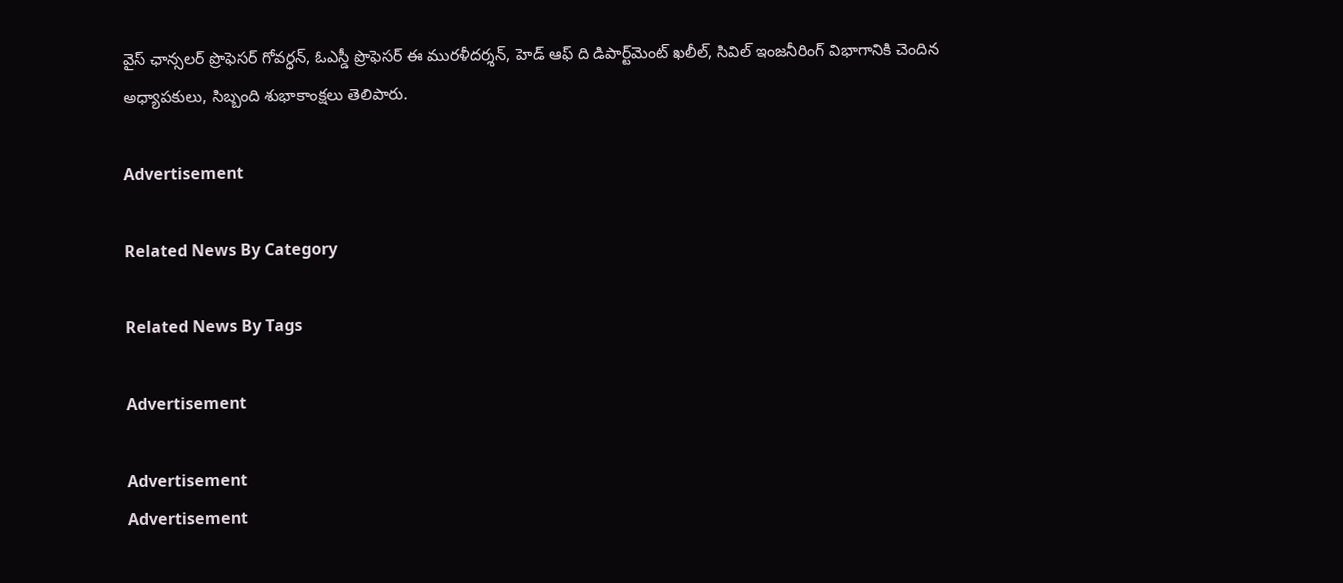వైస్‌ ఛాన్సలర్‌ ప్రొఫెసర్‌ గోవర్ధన్‌, ఓఎస్డీ ప్రొఫెసర్‌ ఈ మురళీదర్శన్‌, హెడ్‌ ఆఫ్‌ ది డిపార్ట్‌మెంట్‌ ఖలీల్‌, సివిల్‌ ఇంజనీరింగ్‌ విభాగానికి చెందిన అధ్యాపకులు, సిబ్బంది శుభాకాంక్షలు తెలిపారు.

Advertisement

Related News By Category

Related News By Tags

Advertisement

Advertisement
Advertisement